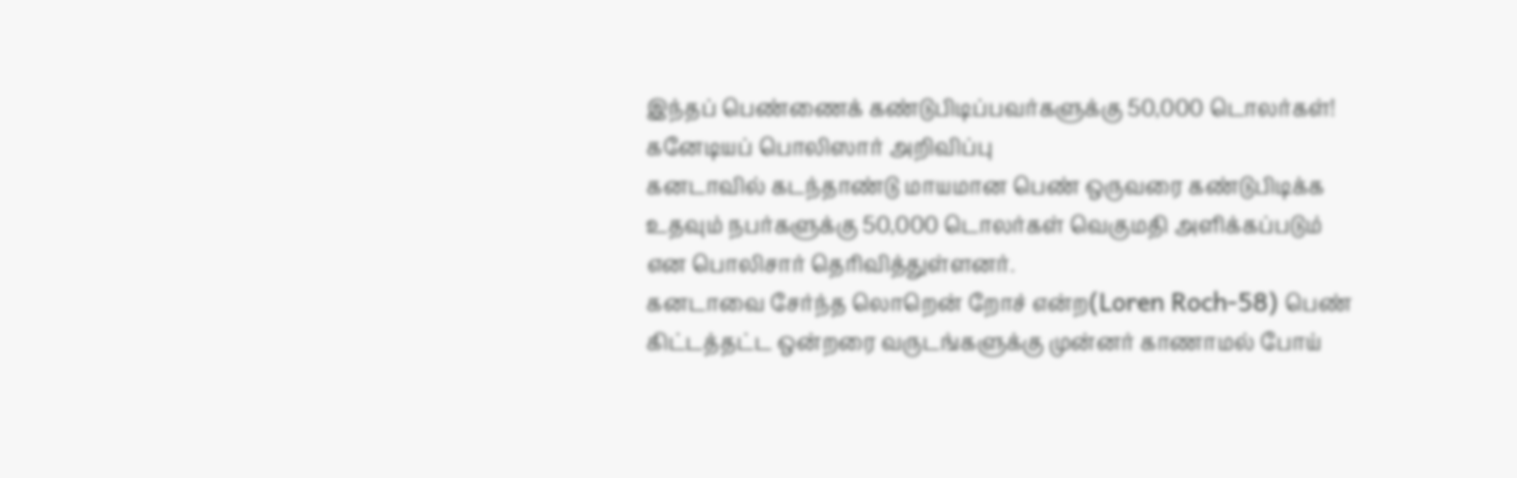இந்தப் பெண்ணைக் கண்டுபிடிப்பவர்களுக்கு 50,000 டொலர்கள்! கனேடியப் பொலிஸார் அறிவிப்பு
கனடாவில் கடந்தாண்டு மாயமான பெண் ஒருவரை கண்டுபிடிக்க உதவும் நபர்களுக்கு 50,000 டொலர்கள் வெகுமதி அளிக்கப்படும் என பொலிசார் தெரிவித்துள்ளனர்.
கனடாவை சேர்ந்த லொறென் றோச் என்ற(Loren Roch-58) பெண் கிட்டத்தட்ட ஒன்றரை வருடங்களுக்கு முன்னர் காணாமல் போய்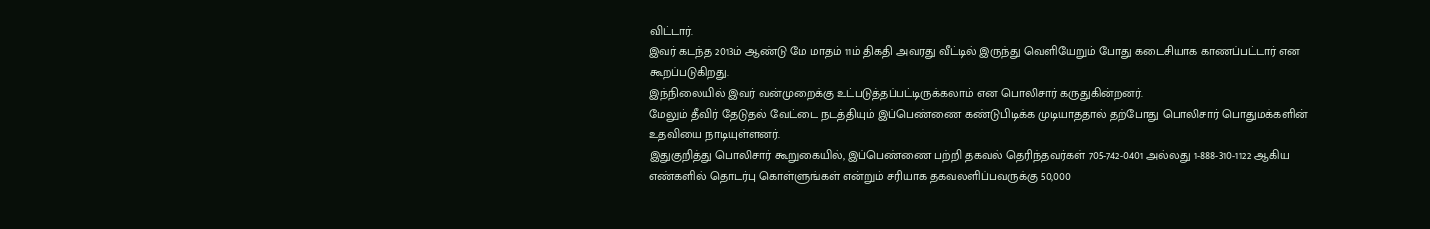விட்டார்.
இவர் கடந்த 2013ம் ஆண்டு மே மாதம் 11ம் திகதி அவரது வீட்டில் இருந்து வெளியேறும் போது கடைசியாக காணப்பட்டார் என கூறப்படுகிறது.
இந்நிலையில் இவர் வன்முறைக்கு உட்படுத்தப்பட்டிருக்கலாம் என பொலிசார் கருதுகின்றனர்.
மேலும் தீவிர் தேடுதல் வேட்டை நடத்தியும் இப்பெண்ணை கண்டுபிடிக்க முடியாததால் தற்போது பொலிசார் பொதுமக்களின் உதவியை நாடியுள்ளனர்.
இதுகுறித்து பொலிசார் கூறுகையில், இப்பெண்ணை பற்றி தகவல் தெரிந்தவர்கள் 705-742-0401 அல்லது 1-888-310-1122 ஆகிய எண்களில் தொடர்பு கொள்ளுங்கள் என்றும் சரியாக தகவலளிப்பவருக்கு 50,000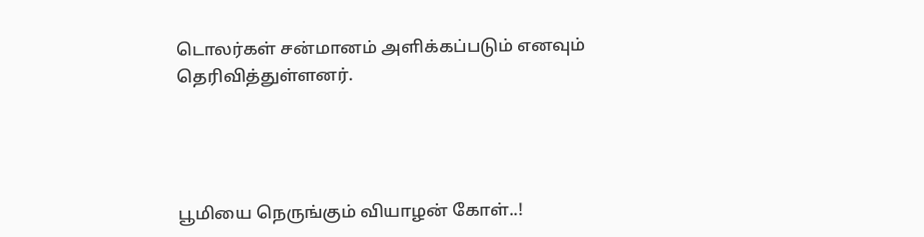டொலர்கள் சன்மானம் அளிக்கப்படும் எனவும் தெரிவித்துள்ளனர்.




பூமியை நெருங்கும் வியாழன் கோள்..!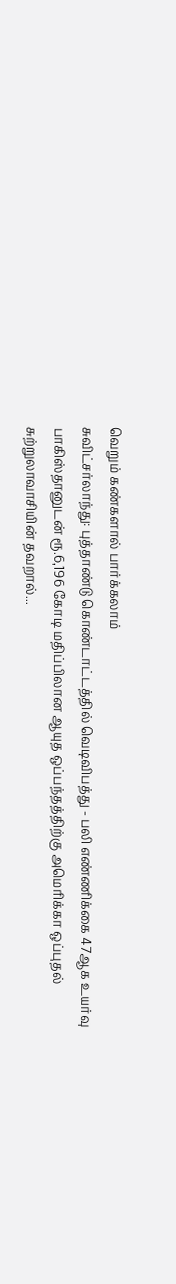வெறும் கண்களால் பார்க்கலாம்
சுவிட்சர்லாந்து: புத்தாண்டு கொண்டாட்டத்தில் வெடிவிபத்து - பலி எண்ணிக்கை 47ஆக உயர்வு
பாகிஸ்தானுடன் ரூ.6,196 கோடி மதிப்பிலான ஆயுத ஒப்பந்தத்திற்கு அமெரிக்கா ஒப்புதல்
சுற்றுலாவாசியின் தவறால்...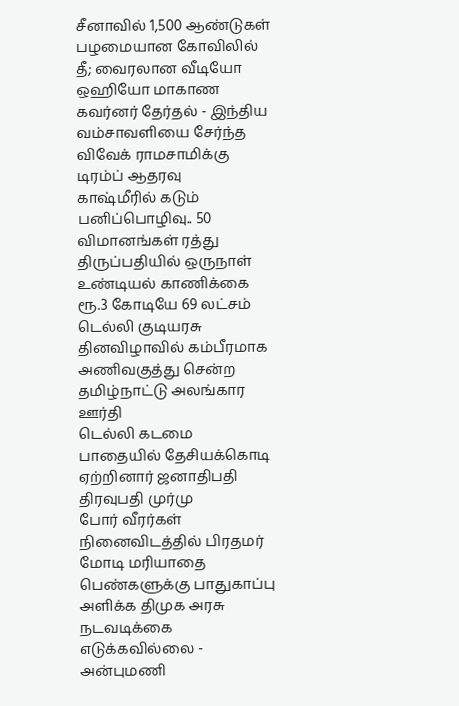சீனாவில் 1,500 ஆண்டுகள் பழமையான கோவிலில் தீ; வைரலான வீடியோ
ஒஹியோ மாகாண கவர்னர் தேர்தல் - இந்திய வம்சாவளியை சேர்ந்த விவேக் ராமசாமிக்கு டிரம்ப் ஆதரவு
காஷ்மீரில் கடும் பனிப்பொழிவு.. 50 விமானங்கள் ரத்து
திருப்பதியில் ஒருநாள் உண்டியல் காணிக்கை ரூ.3 கோடியே 69 லட்சம்
டெல்லி குடியரசு தினவிழாவில் கம்பீரமாக அணிவகுத்து சென்ற தமிழ்நாட்டு அலங்கார ஊர்தி
டெல்லி கடமை பாதையில் தேசியக்கொடி ஏற்றினார் ஜனாதிபதி திரவுபதி முர்மு
போர் வீரர்கள் நினைவிடத்தில் பிரதமர் மோடி மரியாதை
பெண்களுக்கு பாதுகாப்பு அளிக்க திமுக அரசு நடவடிக்கை எடுக்கவில்லை - அன்புமணி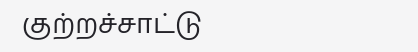குற்றச்சாட்டு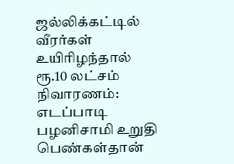ஜல்லிக்கட்டில் வீரர்கள் உயிரிழந்தால் ரூ.10 லட்சம் நிவாரணம்: எடப்பாடி பழனிசாமி உறுதி
பெண்கள்தான்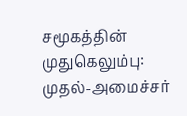சமூகத்தின் முதுகெலும்பு: முதல்-அமைச்சர்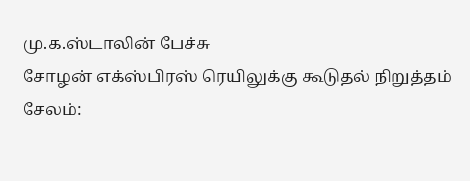மு.க.ஸ்டாலின் பேச்சு
சோழன் எக்ஸ்பிரஸ் ரெயிலுக்கு கூடுதல் நிறுத்தம்
சேலம்: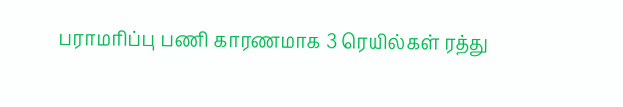பராமரிப்பு பணி காரணமாக 3 ரெயில்கள் ரத்து